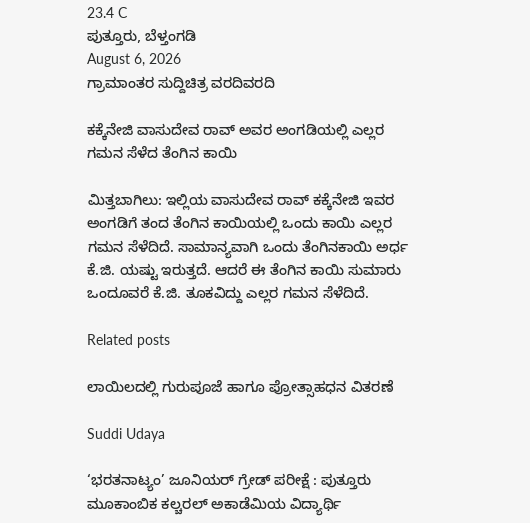23.4 C
ಪುತ್ತೂರು, ಬೆಳ್ತಂಗಡಿ
August 6, 2026
ಗ್ರಾಮಾಂತರ ಸುದ್ದಿಚಿತ್ರ ವರದಿವರದಿ

ಕಕ್ಕೆನೇಜಿ ವಾಸುದೇವ ರಾವ್ ಅವರ ಅಂಗಡಿಯಲ್ಲಿ ಎಲ್ಲರ ಗಮನ ಸೆಳೆದ ತೆಂಗಿನ ಕಾಯಿ

ಮಿತ್ತಬಾಗಿಲು: ಇಲ್ಲಿಯ ವಾಸುದೇವ ರಾವ್ ಕಕ್ಕೆನೇಜಿ ಇವರ ಅಂಗಡಿಗೆ ತಂದ ತೆಂಗಿನ ಕಾಯಿಯಲ್ಲಿ ಒಂದು ಕಾಯಿ ಎಲ್ಲರ ಗಮನ ಸೆಳೆದಿದೆ. ಸಾಮಾನ್ಯವಾಗಿ ಒಂದು ತೆಂಗಿನಕಾಯಿ ಅರ್ಧ ಕೆ.ಜಿ. ಯಷ್ಟು ಇರುತ್ತದೆ. ಆದರೆ ಈ ತೆಂಗಿನ ಕಾಯಿ ಸುಮಾರು ಒಂದೂವರೆ ಕೆ.ಜಿ. ತೂಕವಿದ್ದು ಎಲ್ಲರ ಗಮನ ಸೆಳೆದಿದೆ.

Related posts

ಲಾಯಿಲದಲ್ಲಿ ಗುರುಪೂಜೆ ಹಾಗೂ ಪ್ರೋತ್ಸಾಹಧನ ವಿತರಣೆ

Suddi Udaya

‘ಭರತನಾಟ್ಯಂ’ ಜೂನಿಯರ್ ಗ್ರೇಡ್ ಪರೀಕ್ಷೆ : ಪುತ್ತೂರು ಮೂಕಾಂಬಿಕ ಕಲ್ಚರಲ್ ಅಕಾಡೆಮಿಯ ವಿದ್ಯಾರ್ಥಿ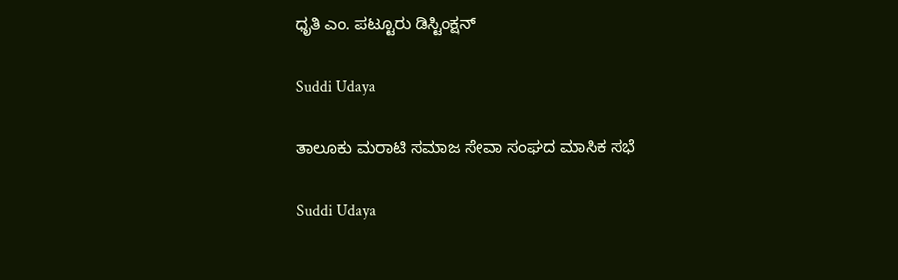ಧೃತಿ ಎಂ. ಪಟ್ಟೂರು ಡಿಸ್ಟಿಂಕ್ಷನ್

Suddi Udaya

ತಾಲೂಕು ಮರಾಟಿ ಸಮಾಜ ಸೇವಾ ಸಂಘದ ಮಾಸಿಕ ಸಭೆ

Suddi Udaya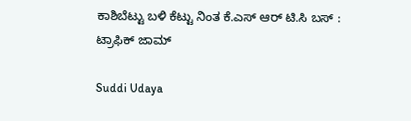ಕಾಶಿಬೆಟ್ಟು ಬಳಿ ಕೆಟ್ಟು ನಿಂತ ಕೆ.ಎಸ್ ಆರ್ ಟಿ.ಸಿ ಬಸ್ : ಟ್ರಾಫಿಕ್ ಜಾಮ್

Suddi Udaya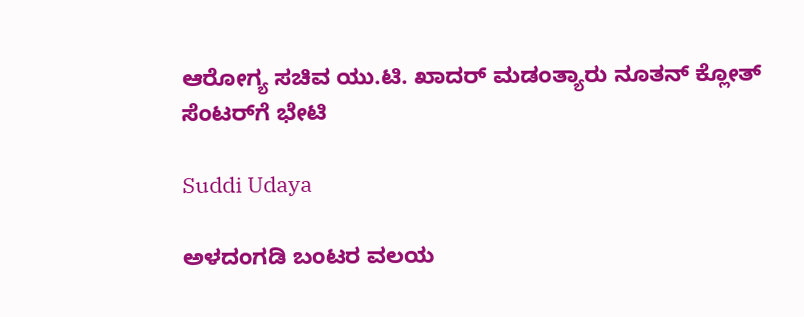ಆರೋಗ್ಯ ಸಚಿವ ಯು.ಟಿ. ಖಾದರ್ ಮಡಂತ್ಯಾರು ನೂತನ್ ಕ್ಲೋತ್ ಸೆಂಟರ್‌ಗೆ ಭೇಟಿ

Suddi Udaya

ಅಳದಂಗಡಿ ಬಂಟರ ವಲಯ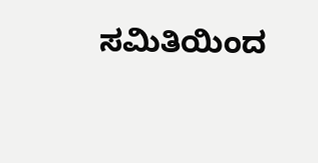ಸಮಿತಿಯಿಂದ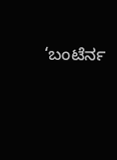‘ಬಂಟೆರ್ನ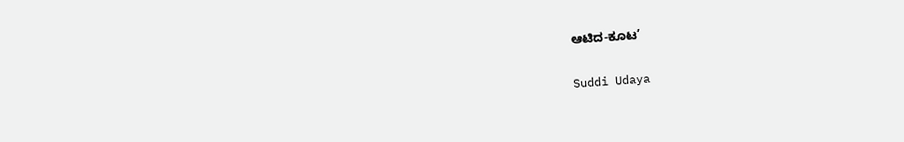ಆಟಿದ-ಕೂಟ’

Suddi Udaya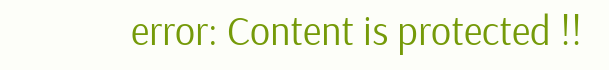error: Content is protected !!